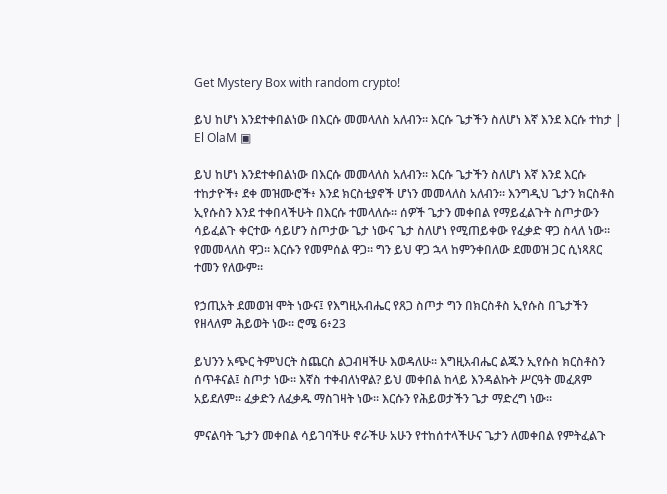Get Mystery Box with random crypto!

ይህ ከሆነ እንደተቀበልነው በእርሱ መመላለስ አለብን። እርሱ ጌታችን ስለሆነ እኛ እንደ እርሱ ተከታ | El OlaM ▣

ይህ ከሆነ እንደተቀበልነው በእርሱ መመላለስ አለብን። እርሱ ጌታችን ስለሆነ እኛ እንደ እርሱ ተከታዮች፥ ደቀ መዝሙሮች፥ እንደ ክርስቲያኖች ሆነን መመላለስ አለብን። እንግዲህ ጌታን ክርስቶስ ኢየሱስን እንደ ተቀበላችሁት በእርሱ ተመላለሱ። ሰዎች ጌታን መቀበል የማይፈልጉት ስጦታውን ሳይፈልጉ ቀርተው ሳይሆን ስጦታው ጌታ ነውና ጌታ ስለሆነ የሚጠይቀው የፈቃድ ዋጋ ስላለ ነው። የመመላለስ ዋጋ። እርሱን የመምሰል ዋጋ። ግን ይህ ዋጋ ኋላ ከምንቀበለው ደመወዝ ጋር ሲነጻጸር ተመን የለውም።

የኃጢአት ደመወዝ ሞት ነውና፤ የእግዚአብሔር የጸጋ ስጦታ ግን በክርስቶስ ኢየሱስ በጌታችን የዘላለም ሕይወት ነው። ሮሜ 6፥23

ይህንን አጭር ትምህርት ስጨርስ ልጋብዛችሁ እወዳለሁ። እግዚአብሔር ልጁን ኢየሱስ ክርስቶስን ሰጥቶናል፤ ስጦታ ነው። እኛስ ተቀብለነዋል? ይህ መቀበል ከላይ እንዳልኩት ሥርዓት መፈጸም አይደለም። ፈቃድን ለፈቃዱ ማስገዛት ነው። እርሱን የሕይወታችን ጌታ ማድረግ ነው።

ምናልባት ጌታን መቀበል ሳይገባችሁ ኖራችሁ አሁን የተከሰተላችሁና ጌታን ለመቀበል የምትፈልጉ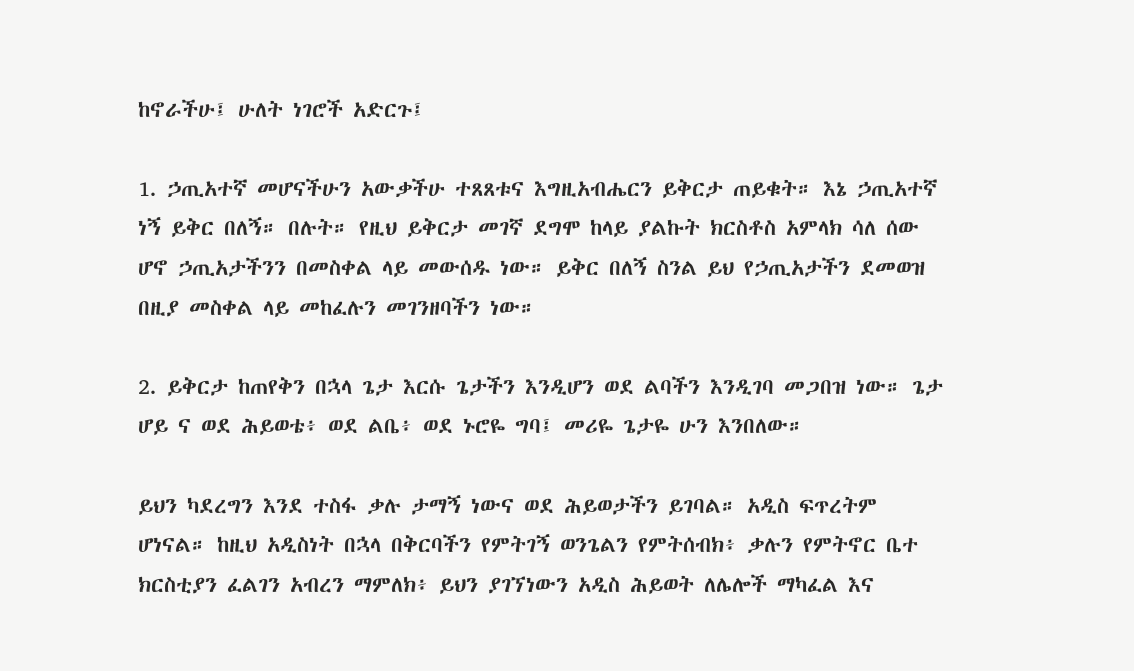ከኖራችሁ፤ ሁለት ነገሮች አድርጉ፤

1. ኃጢአተኛ መሆናችሁን አውቃችሁ ተጸጸቱና እግዚአብሔርን ይቅርታ ጠይቁት። እኔ ኃጢአተኛ ነኝ ይቅር በለኝ። በሉት። የዚህ ይቅርታ መገኛ ደግሞ ከላይ ያልኩት ክርስቶስ አምላክ ሳለ ሰው ሆኖ ኃጢአታችንን በመስቀል ላይ መውሰዱ ነው። ይቅር በለኝ ስንል ይህ የኃጢአታችን ደመወዝ በዚያ መስቀል ላይ መከፈሉን መገንዘባችን ነው።

2. ይቅርታ ከጠየቅን በኋላ ጌታ እርሱ ጌታችን እንዲሆን ወደ ልባችን እንዲገባ መጋበዝ ነው። ጌታ ሆይ ና ወደ ሕይወቴ፥ ወደ ልቤ፥ ወደ ኑሮዬ ግባ፤ መሪዬ ጌታዬ ሁን እንበለው።

ይህን ካደረግን እንደ ተስፋ ቃሉ ታማኝ ነውና ወደ ሕይወታችን ይገባል። አዲስ ፍጥረትም ሆነናል። ከዚህ አዲስነት በኋላ በቅርባችን የምትገኝ ወንጌልን የምትሰብክ፥ ቃሉን የምትኖር ቤተ ክርስቲያን ፈልገን አብረን ማምለክ፥ ይህን ያገኘነውን አዲስ ሕይወት ለሌሎች ማካፈል እና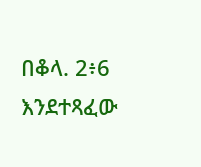በቆላ. 2፥6 እንደተጻፈው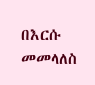በእርሱ መመላለስ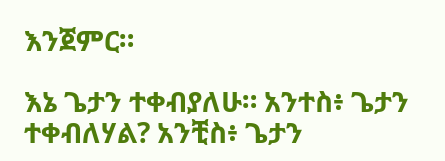እንጀምር።

እኔ ጌታን ተቀብያለሁ። አንተስ፥ ጌታን ተቀብለሃል? አንቺስ፥ ጌታን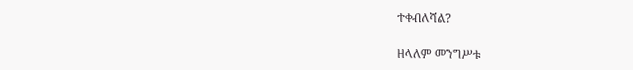ተቀብለሻል?

ዘላለም መንግሥቱ